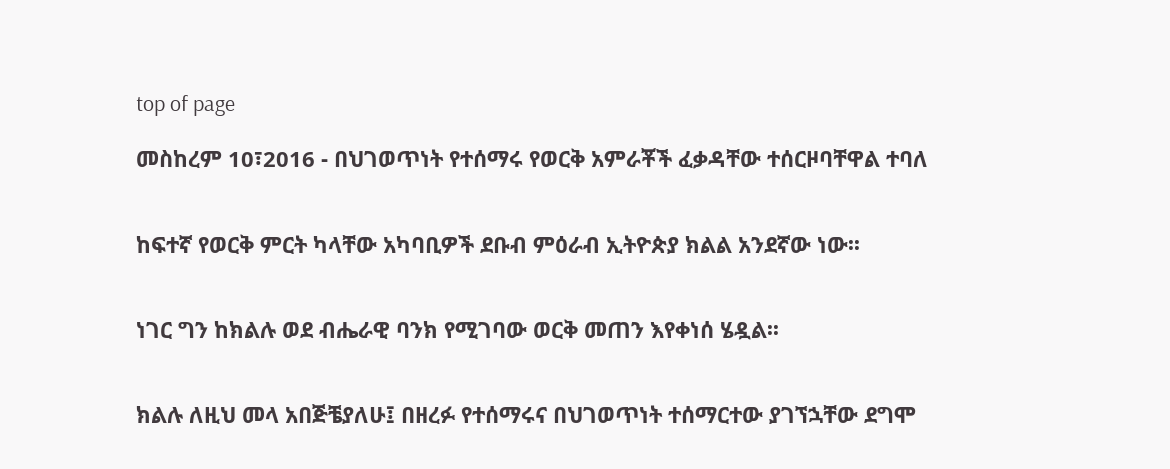top of page

መስከረም 10፣2016 - በህገወጥነት የተሰማሩ የወርቅ አምራቾች ፈቃዳቸው ተሰርዞባቸዋል ተባለ


ከፍተኛ የወርቅ ምርት ካላቸው አካባቢዎች ደቡብ ምዕራብ ኢትዮጵያ ክልል አንደኛው ነው፡፡


ነገር ግን ከክልሉ ወደ ብሔራዊ ባንክ የሚገባው ወርቅ መጠን እየቀነሰ ሄዷል፡፡


ክልሉ ለዚህ መላ አበጅቼያለሁ፤ በዘረፉ የተሰማሩና በህገወጥነት ተሰማርተው ያገኘኋቸው ደግሞ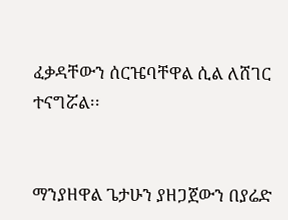ፈቃዳቸውን ሰርዤባቸዋል ሲል ለሸገር ተናግሯል፡፡


ማንያዘዋል ጌታሁን ያዘጋጀውን በያሬድ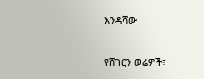እንዳሻው

የሸገርን ወሬዎች፣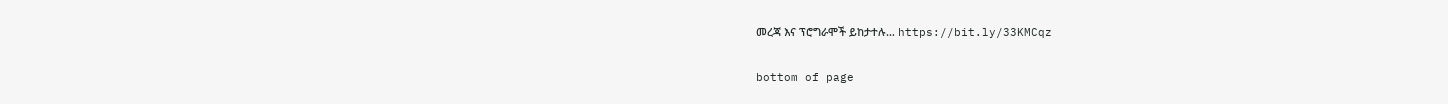መረጃ እና ፕሮግራሞች ይከታተሉ… https://bit.ly/33KMCqz

bottom of page